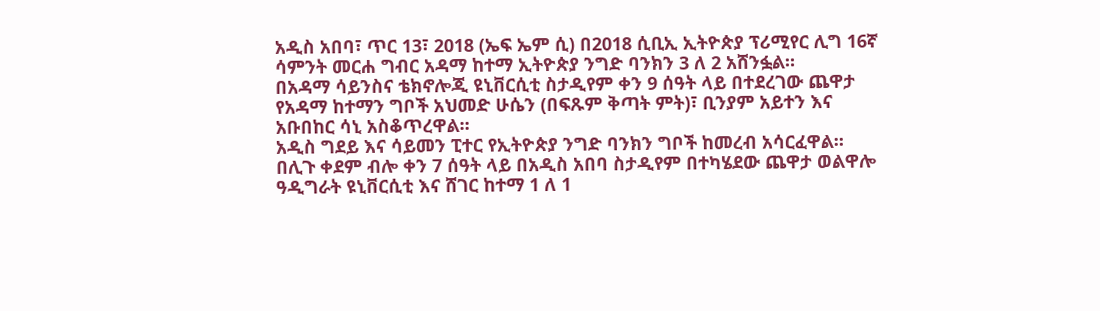አዲስ አበባ፣ ጥር 13፣ 2018 (ኤፍ ኤም ሲ) በ2018 ሲቢኢ ኢትዮጵያ ፕሪሚየር ሊግ 16ኛ ሳምንት መርሐ ግብር አዳማ ከተማ ኢትዮጵያ ንግድ ባንክን 3 ለ 2 አሸንፏል።
በአዳማ ሳይንስና ቴክኖሎጂ ዩኒቨርሲቲ ስታዲየም ቀን 9 ሰዓት ላይ በተደረገው ጨዋታ የአዳማ ከተማን ግቦች አህመድ ሁሴን (በፍጹም ቅጣት ምት)፣ ቢንያም አይተን እና አቡበከር ሳኒ አስቆጥረዋል።
አዲስ ግደይ እና ሳይመን ፒተር የኢትዮጵያ ንግድ ባንክን ግቦች ከመረብ አሳርፈዋል።
በሊጉ ቀደም ብሎ ቀን 7 ሰዓት ላይ በአዲስ አበባ ስታዲየም በተካሄደው ጨዋታ ወልዋሎ ዓዲግራት ዩኒቨርሲቲ እና ሸገር ከተማ 1 ለ 1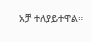አቻ ተለያይተዋል።